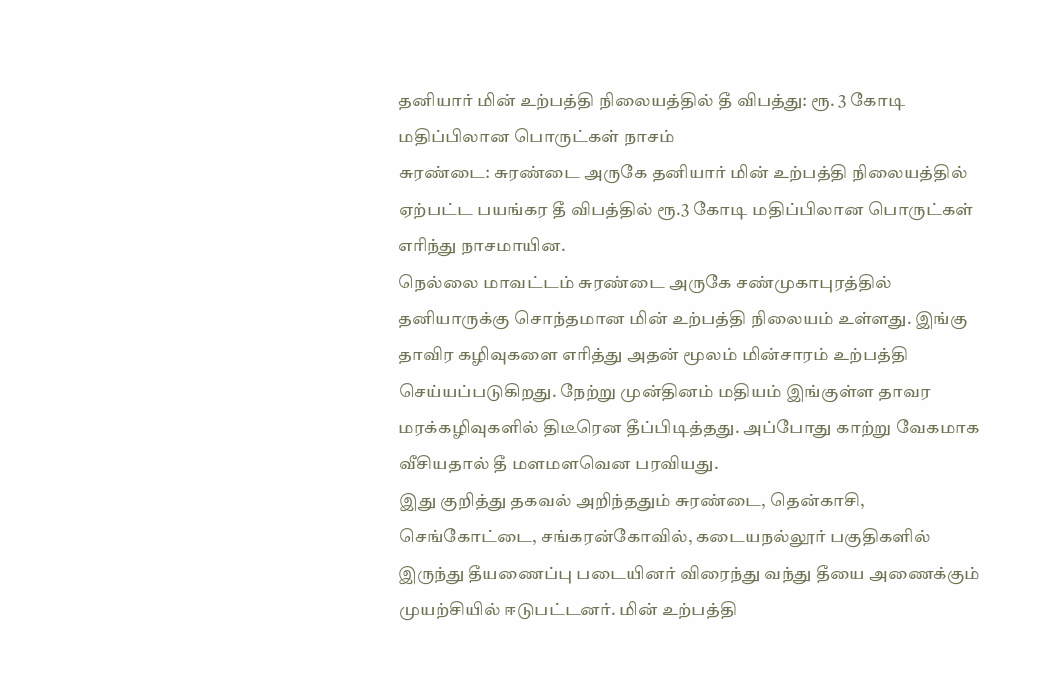தனியார் மின் உற்பத்தி நிலையத்தில் தீ விபத்து: ரூ. 3 கோடி மதிப்பிலான பொருட்கள் நாசம்
சுரண்டை: சுரண்டை அருகே தனியார் மின் உற்பத்தி நிலையத்தில் ஏற்பட்ட பயங்கர தீ விபத்தில் ரூ.3 கோடி மதிப்பிலான பொருட்கள் எரிந்து நாசமாயின.
நெல்லை மாவட்டம் சுரண்டை அருகே சண்முகாபுரத்தில் தனியாருக்கு சொந்தமான மின் உற்பத்தி நிலையம் உள்ளது. இங்கு தாவிர கழிவுகளை எரித்து அதன் மூலம் மின்சாரம் உற்பத்தி செய்யப்படுகிறது. நேற்று முன்தினம் மதியம் இங்குள்ள தாவர மரக்கழிவுகளில் திடீரென தீப்பிடித்தது. அப்போது காற்று வேகமாக வீசியதால் தீ மளமளவென பரவியது.
இது குறித்து தகவல் அறிந்ததும் சுரண்டை, தென்காசி, செங்கோட்டை, சங்கரன்கோவில், கடையநல்லூர் பகுதிகளில் இருந்து தீயணைப்பு படையினர் விரைந்து வந்து தீயை அணைக்கும் முயற்சியில் ஈடுபட்டனர். மின் உற்பத்தி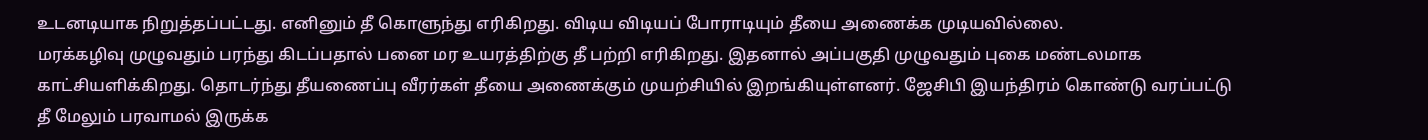உடனடியாக நிறுத்தப்பட்டது. எனினும் தீ கொளுந்து எரிகிறது. விடிய விடியப் போராடியும் தீயை அணைக்க முடியவில்லை.
மரக்கழிவு முழுவதும் பரந்து கிடப்பதால் பனை மர உயரத்திற்கு தீ பற்றி எரிகிறது. இதனால் அப்பகுதி முழுவதும் புகை மண்டலமாக காட்சியளிக்கிறது. தொடர்ந்து தீயணைப்பு வீரர்கள் தீயை அணைக்கும் முயற்சியில் இறங்கியுள்ளனர். ஜேசிபி இயந்திரம் கொண்டு வரப்பட்டு தீ மேலும் பரவாமல் இருக்க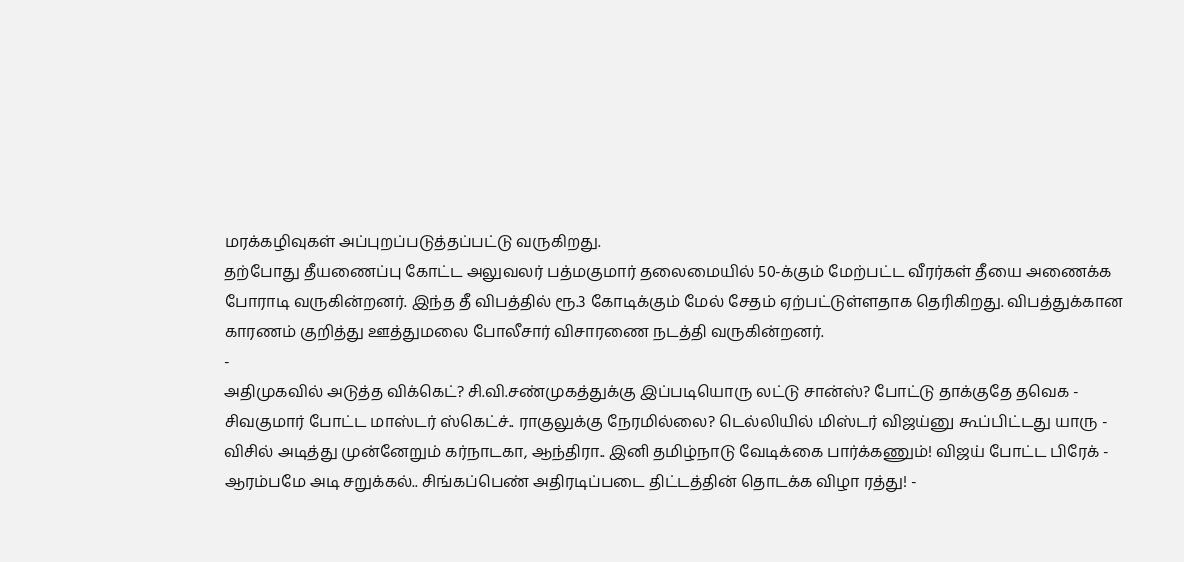மரக்கழிவுகள் அப்புறப்படுத்தப்பட்டு வருகிறது.
தற்போது தீயணைப்பு கோட்ட அலுவலர் பத்மகுமார் தலைமையில் 50-க்கும் மேற்பட்ட வீரர்கள் தீயை அணைக்க போராடி வருகின்றனர். இந்த தீ விபத்தில் ரூ.3 கோடிக்கும் மேல் சேதம் ஏற்பட்டுள்ளதாக தெரிகிறது. விபத்துக்கான காரணம் குறித்து ஊத்துமலை போலீசார் விசாரணை நடத்தி வருகின்றனர்.
-
அதிமுகவில் அடுத்த விக்கெட்? சி.வி.சண்முகத்துக்கு இப்படியொரு லட்டு சான்ஸ்? போட்டு தாக்குதே தவெக -
சிவகுமார் போட்ட மாஸ்டர் ஸ்கெட்ச்.. ராகுலுக்கு நேரமில்லை? டெல்லியில் மிஸ்டர் விஜய்னு கூப்பிட்டது யாரு -
விசில் அடித்து முன்னேறும் கர்நாடகா, ஆந்திரா.. இனி தமிழ்நாடு வேடிக்கை பார்க்கணும்! விஜய் போட்ட பிரேக் -
ஆரம்பமே அடி சறுக்கல்.. சிங்கப்பெண் அதிரடிப்படை திட்டத்தின் தொடக்க விழா ரத்து! -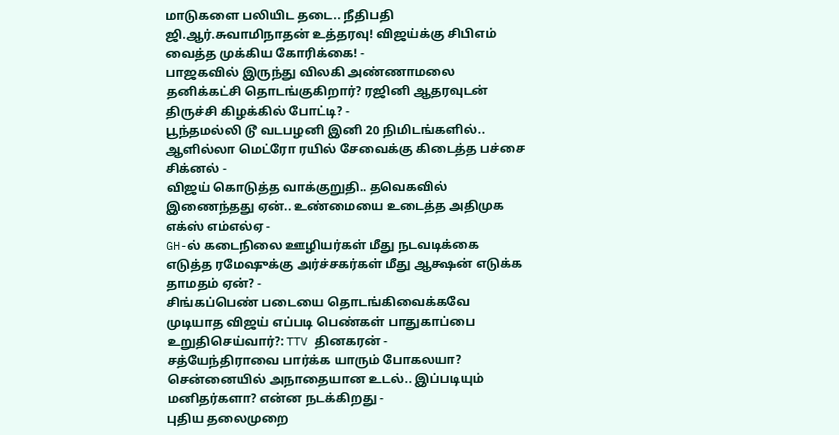மாடுகளை பலியிட தடை.. நீதிபதி ஜி.ஆர்.சுவாமிநாதன் உத்தரவு! விஜய்க்கு சிபிஎம் வைத்த முக்கிய கோரிக்கை! -
பாஜகவில் இருந்து விலகி அண்ணாமலை தனிக்கட்சி தொடங்குகிறார்? ரஜினி ஆதரவுடன் திருச்சி கிழக்கில் போட்டி? -
பூந்தமல்லி டூ வடபழனி இனி 20 நிமிடங்களில்.. ஆளில்லா மெட்ரோ ரயில் சேவைக்கு கிடைத்த பச்சை சிக்னல் -
விஜய் கொடுத்த வாக்குறுதி.. தவெகவில் இணைந்தது ஏன்.. உண்மையை உடைத்த அதிமுக எக்ஸ் எம்எல்ஏ -
GH-ல் கடைநிலை ஊழியர்கள் மீது நடவடிக்கை எடுத்த ரமேஷுக்கு அர்ச்சகர்கள் மீது ஆக்ஷன் எடுக்க தாமதம் ஏன்? -
சிங்கப்பெண் படையை தொடங்கிவைக்கவே முடியாத விஜய் எப்படி பெண்கள் பாதுகாப்பை உறுதிசெய்வார்?: TTV தினகரன் -
சத்யேந்திராவை பார்க்க யாரும் போகலயா? சென்னையில் அநாதையான உடல்.. இப்படியும் மனிதர்களா? என்ன நடக்கிறது -
புதிய தலைமுறை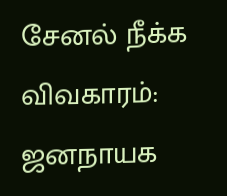சேனல் நீக்க விவகாரம்: ஜனநாயக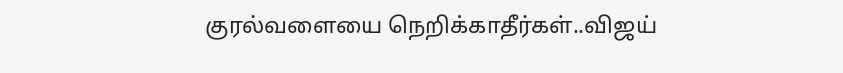குரல்வளையை நெறிக்காதீர்கள்..விஜய்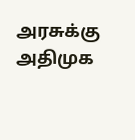அரசுக்கு அதிமுக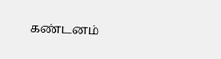கண்டனம்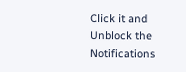Click it and Unblock the Notifications